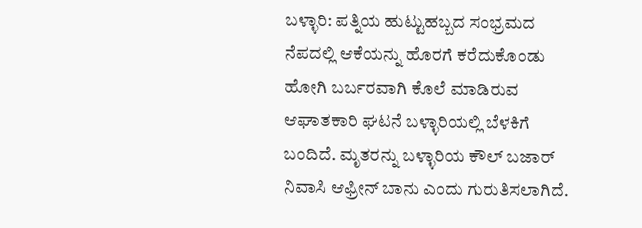ಬಳ್ಳಾರಿ: ಪತ್ನಿಯ ಹುಟ್ಟುಹಬ್ಬದ ಸಂಭ್ರಮದ ನೆಪದಲ್ಲಿ ಆಕೆಯನ್ನು ಹೊರಗೆ ಕರೆದುಕೊಂಡು ಹೋಗಿ ಬರ್ಬರವಾಗಿ ಕೊಲೆ ಮಾಡಿರುವ ಆಘಾತಕಾರಿ ಘಟನೆ ಬಳ್ಳಾರಿಯಲ್ಲಿ ಬೆಳಕಿಗೆ ಬಂದಿದೆ. ಮೃತರನ್ನು ಬಳ್ಳಾರಿಯ ಕೌಲ್ ಬಜಾರ್ ನಿವಾಸಿ ಆಫ್ರೀನ್ ಬಾನು ಎಂದು ಗುರುತಿಸಲಾಗಿದೆ.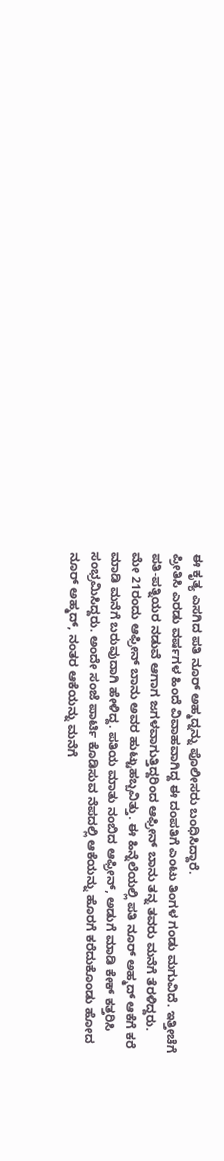ಈ ಕೃತ್ಯ ಎಸಗಿದ ಪತಿ ನೂರ್ ಅಹ್ಮದ್ನನ್ನು ಪೊಲೀಸರು ಬಂಧಿಸಿದ್ದಾರೆ.
ಪ್ರೀತಿಸಿ ಎರಡು ವರ್ಷಗಳ ಹಿಂದೆ ವಿವಾಹವಾಗಿದ್ದ ಈ ದಂಪತಿಗೆ ಎಂಟು ತಿಂಗಳ ಗಂಡು ಮಗುವಿದೆ. ಇತ್ತೀಚೆಗೆ ಪತಿ-ಪತ್ನಿಯರ ನಡುವೆ ಆಗಾಗ ಜಗಳವಾಗುತ್ತಿದ್ದರಿಂದ ಆಫ್ರೀನ್ ಬಾನು ತನ್ನ ತವರು ಮನೆಗೆ ತೆರಳಿದ್ದರು.
ಮೇ 21ರಂದು ಆಫ್ರೀನ್ ಬಾನು ಅವರ ಹುಟ್ಟುಹಬ್ಬವಿತ್ತು. ಈ ಹಿನ್ನೆಲೆಯಲ್ಲಿ ಪತಿ ನೂರ್ ಅಹ್ಮದ್ ಆಕೆಗೆ ಕರೆ ಮಾಡಿ ಮನೆಗೆ ಬರುವುದಾಗಿ ಹೇಳಿದ್ದ. ಪತಿಯ ಮಾತು ನಂಬಿದ ಆಫ್ರೀನ್, ಅಡುಗೆ ಮಾಡಿ ಕೇಕ್ ಕತ್ತರಿಸಿ ಸಂಭ್ರಮಿಸಿದ್ದರು. ಅಂದೇ ಸಂಜೆ ಪಾರ್ಟಿ ಕೊಡಿಸುವ ನೆಪದಲ್ಲಿ ಆಕೆಯನ್ನು ಹೊರಗೆ ಕರೆದುಕೊಂಡು ಹೋದ ನೂರ್ ಅಹ್ಮದ್, ನಂತರ ಆಕೆಯನ್ನು ಮನೆಗೆ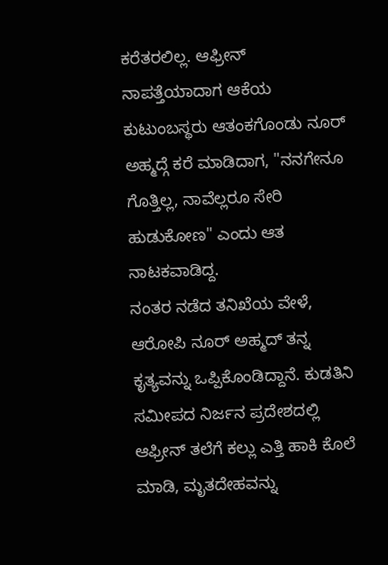ಕರೆತರಲಿಲ್ಲ. ಆಫ್ರೀನ್ ನಾಪತ್ತೆಯಾದಾಗ ಆಕೆಯ ಕುಟುಂಬಸ್ಥರು ಆತಂಕಗೊಂಡು ನೂರ್ ಅಹ್ಮದ್ಗೆ ಕರೆ ಮಾಡಿದಾಗ, "ನನಗೇನೂ ಗೊತ್ತಿಲ್ಲ, ನಾವೆಲ್ಲರೂ ಸೇರಿ ಹುಡುಕೋಣ" ಎಂದು ಆತ ನಾಟಕವಾಡಿದ್ದ.
ನಂತರ ನಡೆದ ತನಿಖೆಯ ವೇಳೆ, ಆರೋಪಿ ನೂರ್ ಅಹ್ಮದ್ ತನ್ನ ಕೃತ್ಯವನ್ನು ಒಪ್ಪಿಕೊಂಡಿದ್ದಾನೆ. ಕುಡತಿನಿ ಸಮೀಪದ ನಿರ್ಜನ ಪ್ರದೇಶದಲ್ಲಿ ಆಫ್ರೀನ್ ತಲೆಗೆ ಕಲ್ಲು ಎತ್ತಿ ಹಾಕಿ ಕೊಲೆ ಮಾಡಿ, ಮೃತದೇಹವನ್ನು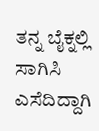ತನ್ನ ಬೈಕ್ನಲ್ಲಿ ಸಾಗಿಸಿ ಎಸೆದಿದ್ದಾಗಿ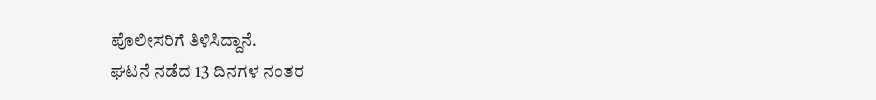ಪೊಲೀಸರಿಗೆ ತಿಳಿಸಿದ್ದಾನೆ.
ಘಟನೆ ನಡೆದ 13 ದಿನಗಳ ನಂತರ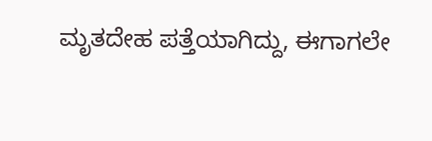ಮೃತದೇಹ ಪತ್ತೆಯಾಗಿದ್ದು, ಈಗಾಗಲೇ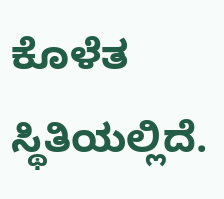ಕೊಳೆತ ಸ್ಥಿತಿಯಲ್ಲಿದೆ.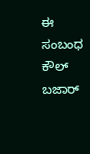ಈ ಸಂಬಂಧ ಕೌಲ್ ಬಜಾರ್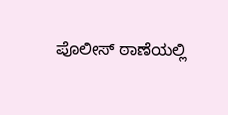ಪೊಲೀಸ್ ಠಾಣೆಯಲ್ಲಿ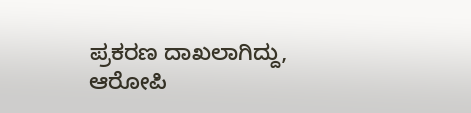ಪ್ರಕರಣ ದಾಖಲಾಗಿದ್ದು, ಆರೋಪಿ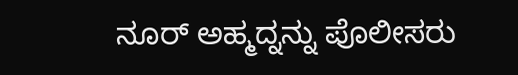ನೂರ್ ಅಹ್ಮದ್ನನ್ನು ಪೊಲೀಸರು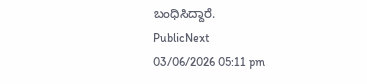ಬಂಧಿಸಿದ್ದಾರೆ.
PublicNext
03/06/2026 05:11 pm